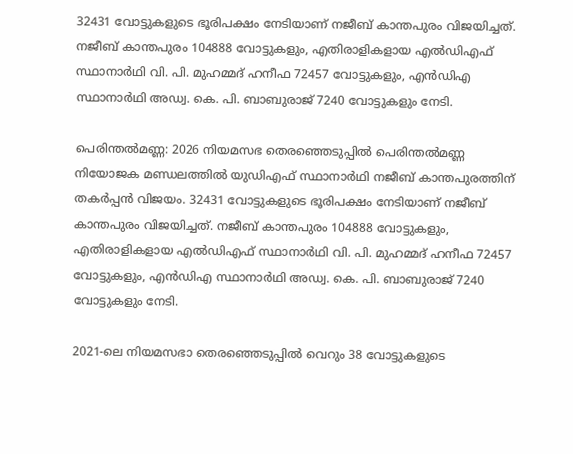32431 വോട്ടുകളുടെ ഭൂരിപക്ഷം നേടിയാണ് നജീബ് കാന്തപുരം വിജയിച്ചത്. നജീബ് കാന്തപുരം 104888 വോട്ടുകളും, എതിരാളികളായ എല്‍ഡിഎഫ് സ്ഥാനാര്‍ഥി വി. പി. മുഹമ്മദ് ഹനീഫ 72457 വോട്ടുകളും, എന്‍ഡിഎ സ്ഥാനാര്‍ഥി അഡ്വ. കെ. പി. ബാബുരാജ് 7240 വോട്ടുകളും നേടി.

പെരിന്തൽമണ്ണ: 2026 നിയമസഭ തെരഞ്ഞെടുപ്പില്‍ പെരിന്തൽമണ്ണ നിയോജക മണ്ഡലത്തിൽ യുഡിഎഫ് സ്ഥാനാര്‍ഥി നജീബ് കാന്തപുരത്തിന് തകര്‍പ്പന്‍ വിജയം. 32431 വോട്ടുകളുടെ ഭൂരിപക്ഷം നേടിയാണ് നജീബ് കാന്തപുരം വിജയിച്ചത്. നജീബ് കാന്തപുരം 104888 വോട്ടുകളും, എതിരാളികളായ എല്‍ഡിഎഫ് സ്ഥാനാര്‍ഥി വി. പി. മുഹമ്മദ് ഹനീഫ 72457 വോട്ടുകളും, എന്‍ഡിഎ സ്ഥാനാര്‍ഥി അഡ്വ. കെ. പി. ബാബുരാജ് 7240 വോട്ടുകളും നേടി.

2021-ലെ നിയമസഭാ തെരഞ്ഞെടുപ്പിൽ വെറും 38 വോട്ടുകളുടെ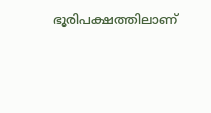ഭൂരിപക്ഷത്തിലാണ്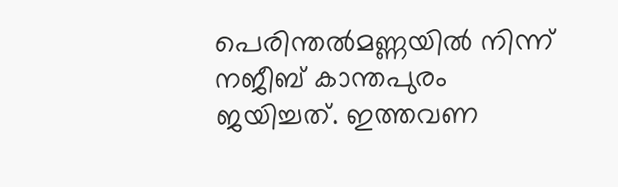പെരിന്തല്‍മണ്ണയില്‍ നിന്ന് നജീബ് കാന്തപുരം ജയിച്ചത്. ഇത്തവണ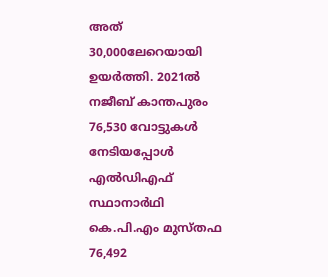അത് 30,000ലേറെയായി ഉയര്‍ത്തി. 2021ല്‍ നജീബ് കാന്തപുരം 76,530 വോട്ടുകള്‍ നേടിയപ്പോള്‍ എല്‍ഡിഎഫ് സ്ഥാനാര്‍ഥി കെ.പി.എം മുസ്‌തഫ 76,492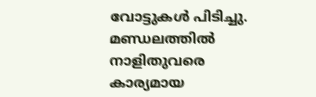വോട്ടുകള്‍ പിടിച്ചു. മണ്ഡലത്തില്‍ നാളിതുവരെ കാര്യമായ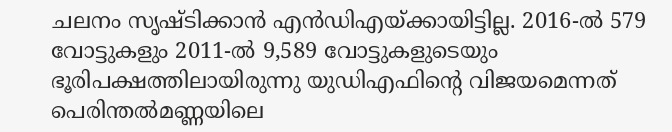ചലനം സൃഷ്‌ടിക്കാന്‍ എന്‍ഡിഎയ്‌ക്കായിട്ടില്ല. 2016-ല്‍ 579 വോട്ടുകളും 2011-ല്‍ 9,589 വോട്ടുകളുടെയും ഭൂരിപക്ഷത്തിലായിരുന്നു യുഡിഎഫിന്‍റെ വിജയമെന്നത് പെരിന്തല്‍മണ്ണയിലെ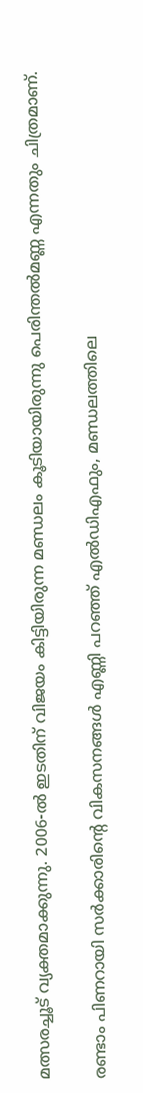മത്സരച്ചൂട് വ്യക്തമാക്കുന്നു. 2006-ൽ ഇടതിന് വിജയം കിട്ടിയിരുന്ന മണ്ഡലം കൂടിയായിരുന്നു പെരിന്തൽമണ്ണ എന്നതും ചിത്രമാണ്.

രണ്ടാം പിണറായി സർക്കാരിന്‍റെ വികസനങ്ങൾ എണ്ണി പറഞ്ഞ് എൽഡിഎഫും, മണ്ഡലത്തിലെ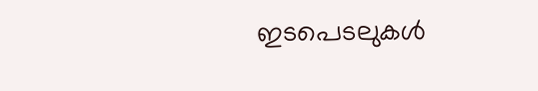ഇടപെടലുകള്‍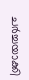ചർച്ചയാക്കി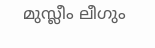മുസ്ലീം ലീഗും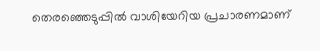തെരഞ്ഞെടുപ്പിൽ വാശിയേറിയ പ്രചാരണമാണ്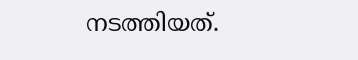നടത്തിയത്.